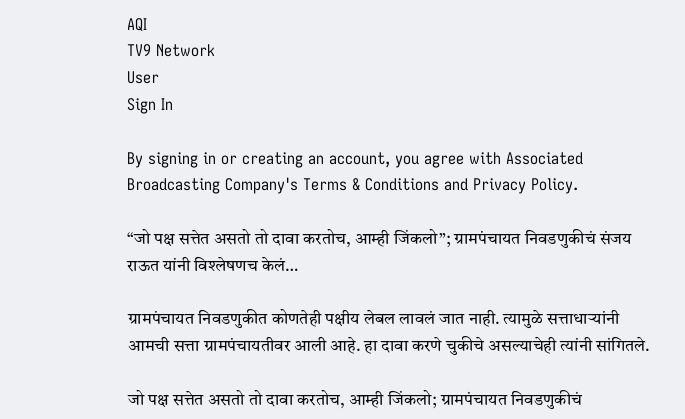AQI
TV9 Network
User
Sign In

By signing in or creating an account, you agree with Associated Broadcasting Company's Terms & Conditions and Privacy Policy.

“जो पक्ष सत्तेत असतो तो दावा करतोच, आम्ही जिंकलो”; ग्रामपंचायत निवडणुकीचं संजय राऊत यांनी विश्लेषणच केलं…

ग्रामपंचायत निवडणुकीत कोणतेही पक्षीय लेबल लावलं जात नाही. त्यामुळे सत्ताधाऱ्यांनी आमची सत्ता ग्रामपंचायतीवर आली आहे. हा दावा करणे चुकीचे असल्याचेही त्यांनी सांगितले.

जो पक्ष सत्तेत असतो तो दावा करतोच, आम्ही जिंकलो; ग्रामपंचायत निवडणुकीचं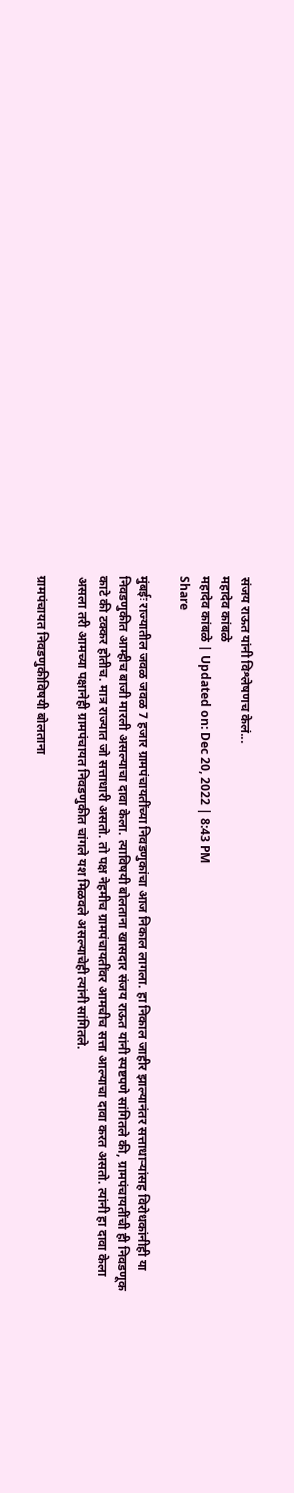संजय राऊत यांनी विश्लेषणच केलं...
महादेव कांबळे
महादेव कांबळे | Updated on: Dec 20, 2022 | 8:43 PM
Share

मुंबईः राज्यातील जवळ जवळ 7 हजार ग्रामपंचायतींच्या निवडणुकांचा आज निकाल लागला. हा निकाल जाहीर झाल्यानंतर सत्ताधाऱ्यांसह विरोधकांनीही या निवडणुकीत आम्हीच बाजी मारली असल्याचा दावा केला. त्याविषयी बोलताना खासदार संजय राऊत यांनी स्पष्टपणे सांगितले की, ग्रामपंचायतींची ही निवडणूक काटे की टक्कर होतीच. मात्र राज्यात जो सत्ताधारी असतो. तो पक्ष नेहमीच ग्रामपंचायतींवर आमचीच सत्ता आल्याचा दावा करत असतो. त्यांनी हा दावा केला असला तरी आमच्या पक्षानेही ग्रामपंचायत निवडणुकीत चांगले यश मिळवले असल्याचेही त्यांनी सांगितले.

ग्रामपंचायत निवडणुकीविषयी बोलताना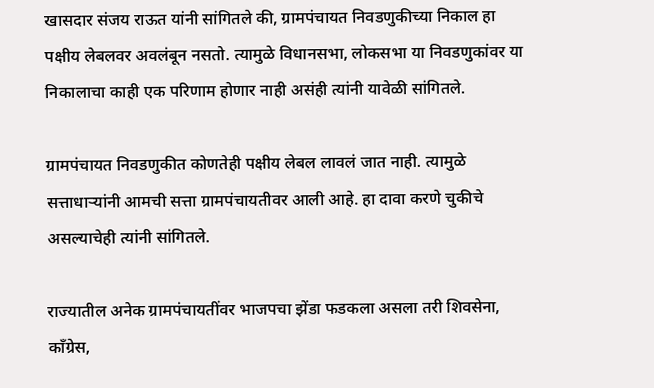खासदार संजय राऊत यांनी सांगितले की, ग्रामपंचायत निवडणुकीच्या निकाल हा पक्षीय लेबलवर अवलंबून नसतो. त्यामुळे विधानसभा, लोकसभा या निवडणुकांवर या निकालाचा काही एक परिणाम होणार नाही असंही त्यांनी यावेळी सांगितले.

ग्रामपंचायत निवडणुकीत कोणतेही पक्षीय लेबल लावलं जात नाही. त्यामुळे सत्ताधाऱ्यांनी आमची सत्ता ग्रामपंचायतीवर आली आहे. हा दावा करणे चुकीचे असल्याचेही त्यांनी सांगितले.

राज्यातील अनेक ग्रामपंचायतींवर भाजपचा झेंडा फडकला असला तरी शिवसेना, काँग्रेस,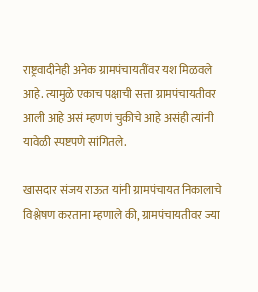राष्ट्रवादीनेही अनेक ग्रामपंचायतींवर यश मिळवले आहे. त्यामुळे एकाच पक्षाची सत्ता ग्रामपंचायतीवर आली आहे असं म्हणणं चुकीचे आहे असंही त्यांनी यावेळी स्पष्टपणे सांगितले.

खासदार संजय राऊत यांनी ग्रामपंचायत निकालाचे विश्लेषण करताना म्हणाले की, ग्रामपंचायतीवर ज्या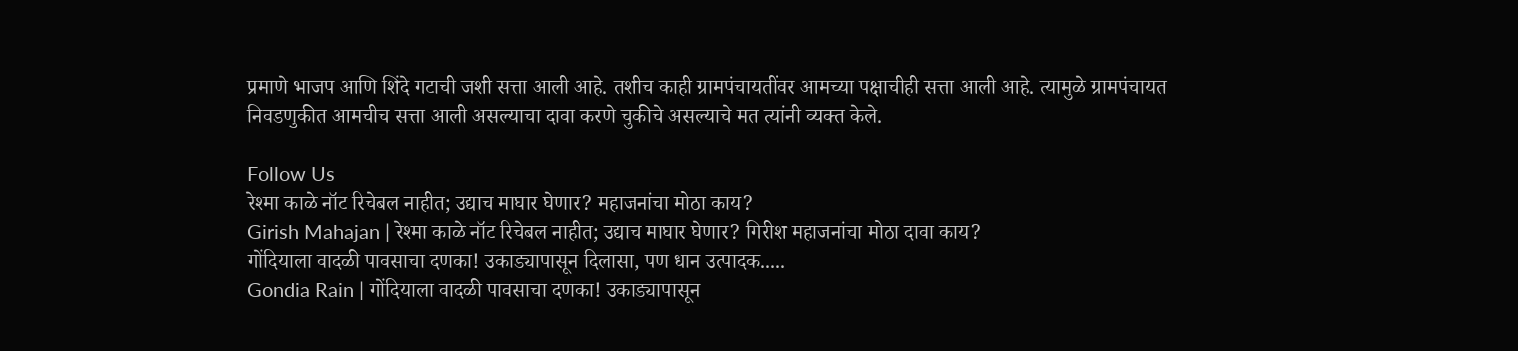प्रमाणे भाजप आणि शिंदे गटाची जशी सत्ता आली आहे. तशीच काही ग्रामपंचायतींवर आमच्या पक्षाचीही सत्ता आली आहे. त्यामुळे ग्रामपंचायत निवडणुकीत आमचीच सत्ता आली असल्याचा दावा करणे चुकीचे असल्याचे मत त्यांनी व्यक्त केले.

Follow Us
रेश्मा काळे नॉट रिचेबल नाहीत; उद्याच माघार घेणार? महाजनांचा मोठा काय?
Girish Mahajan | रेश्मा काळे नॉट रिचेबल नाहीत; उद्याच माघार घेणार? गिरीश महाजनांचा मोठा दावा काय?
गोंदियाला वादळी पावसाचा दणका! उकाड्यापासून दिलासा, पण धान उत्पादक.....
Gondia Rain | गोंदियाला वादळी पावसाचा दणका! उकाड्यापासून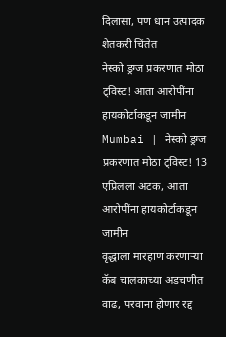दिलासा, पण धान उत्पादक शेतकरी चिंतेत
नेस्को ड्रग्ज प्रकरणात मोठा ट्विस्ट! आता आरोपींना हायकोर्टाकडून जामीन
Mumbai | नेस्को ड्रग्ज प्रकरणात मोठा ट्विस्ट! 13 एप्रिलला अटक, आता आरोपींना हायकोर्टाकडून जामीन
वृद्धाला मारहाण करणाऱ्या कॅब चालकाच्या अडचणीत वाढ, परवाना होणार रद्द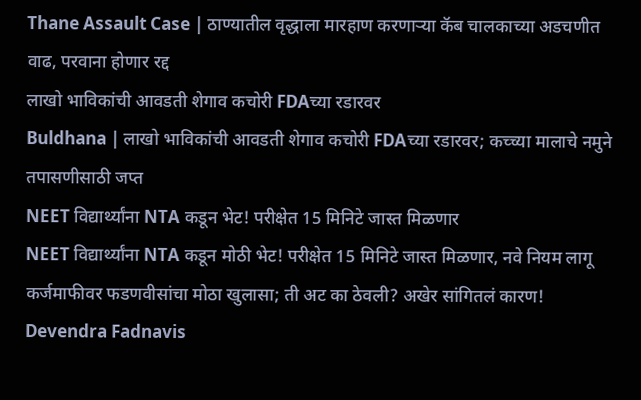Thane Assault Case | ठाण्यातील वृद्धाला मारहाण करणाऱ्या कॅब चालकाच्या अडचणीत वाढ, परवाना होणार रद्द
लाखो भाविकांची आवडती शेगाव कचोरी FDAच्या रडारवर
Buldhana | लाखो भाविकांची आवडती शेगाव कचोरी FDAच्या रडारवर; कच्च्या मालाचे नमुने तपासणीसाठी जप्त
NEET विद्यार्थ्यांना NTA कडून भेट! परीक्षेत 15 मिनिटे जास्त मिळणार
NEET विद्यार्थ्यांना NTA कडून मोठी भेट! परीक्षेत 15 मिनिटे जास्त मिळणार, नवे नियम लागू
कर्जमाफीवर फडणवीसांचा मोठा खुलासा; ती अट का ठेवली? अखेर सांगितलं कारण!
Devendra Fadnavis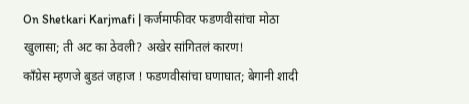On Shetkari Karjmafi | कर्जमाफीवर फडणवीसांचा मोठा खुलासा; ती अट का ठेवली? अखेर सांगितलं कारण!
काँग्रेस म्हणजे बुडतं जहाज ! फडणवीसांचा घणाघात; बेगानी शादी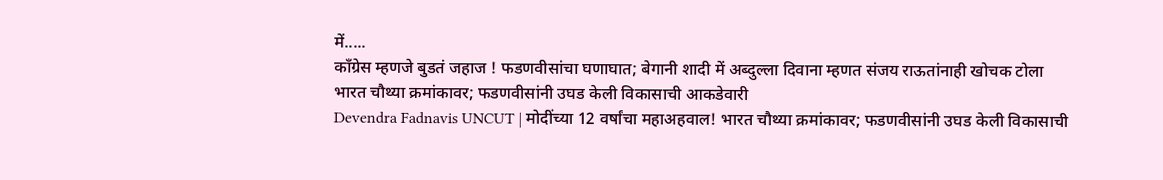में.....
काँग्रेस म्हणजे बुडतं जहाज ! फडणवीसांचा घणाघात; बेगानी शादी में अब्दुल्ला दिवाना म्हणत संजय राऊतांनाही खोचक टोला
भारत चौथ्या क्रमांकावर; फडणवीसांनी उघड केली विकासाची आकडेवारी
Devendra Fadnavis UNCUT | मोदींच्या 12 वर्षांचा महाअहवाल! भारत चौथ्या क्रमांकावर; फडणवीसांनी उघड केली विकासाची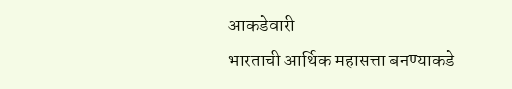आकडेवारी
भारताची आर्थिक महासत्ता बनण्याकडे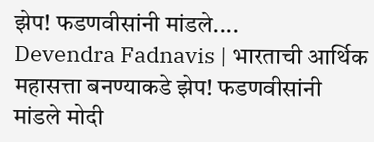झेप! फडणवीसांनी मांडले....
Devendra Fadnavis | भारताची आर्थिक महासत्ता बनण्याकडे झेप! फडणवीसांनी मांडले मोदी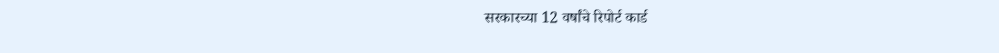सरकारच्या 12 वर्षांचे रिपोर्ट कार्ड